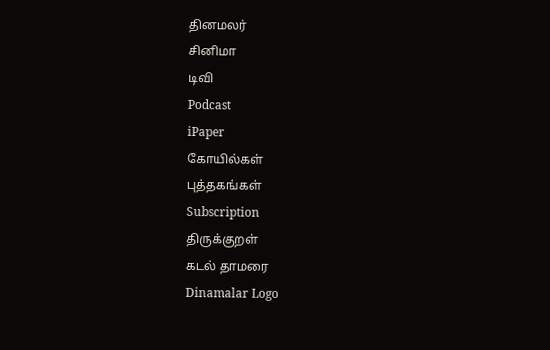தினமலர்
சினிமா
டிவி
Podcast
iPaper
கோயில்கள்
புத்தகங்கள்
Subscription
திருக்குறள்
கடல் தாமரை
Dinamalar Logo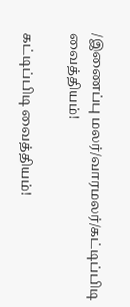/இணைப்பு மலர்/வாரமலர்/கட்டிப்பிடி வைத்தியம்!

கட்டிப்பிடி வைத்தியம்!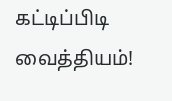கட்டிப்பிடி வைத்தியம்!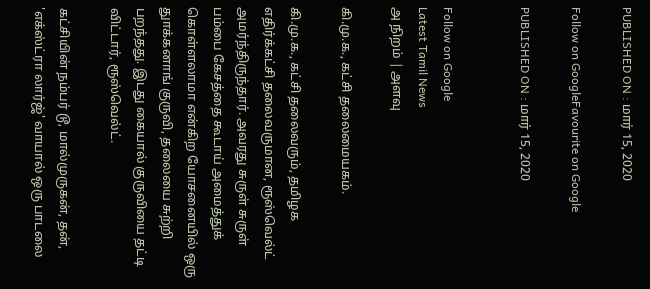PUBLISHED ON : மார் 15, 2020

Follow on GoogleFavourite on Google

PUBLISHED ON : மார் 15, 2020


Follow on Google
Latest Tamil News
அ நிறம் | அளவு

கி.மு.க., கட்சி தலைமையகம்.

கி.மு.க., கட்சி தலைவரும், தமிழக எதிர்க்கட்சி தலைவருமான, ரூஸ்வெல்ட் அமர்ந்திருந்தார். அவரது சுருள் சுருள் பம்பை கேசத்தை கூடாய் அமைத்துக் கொள்ளலாமா என்கிற யோசனையில் ஒரு துாக்கனாங் குருவி, தலையை சுற்றி பறந்தது. இடது கையால் குருவியை தட்டி விட்டார், ரூஸ்வெல்ட்.

கட்சியின் நம்பர் டூ, மால்முருகன், தன், 'எக்ஸ்ட்ரா லார்ஜ்' வாயால் ஒரு பாடலை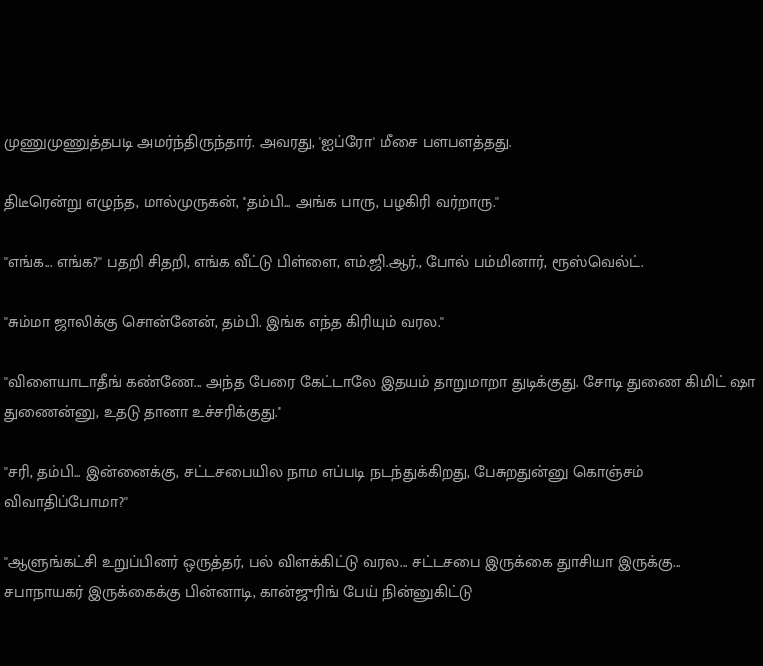முணுமுணுத்தபடி அமர்ந்திருந்தார். அவரது, 'ஐப்ரோ' மீசை பளபளத்தது.

திடீரென்று எழுந்த, மால்முருகன், ''தம்பி... அங்க பாரு, பழகிரி வர்றாரு.''

''எங்க... எங்க?'' பதறி சிதறி, எங்க வீட்டு பிள்ளை, எம்.ஜி.ஆர்., போல் பம்மினார், ரூஸ்வெல்ட்.

''சும்மா ஜாலிக்கு சொன்னேன், தம்பி. இங்க எந்த கிரியும் வரல.''

''விளையாடாதீங் கண்ணே... அந்த பேரை கேட்டாலே இதயம் தாறுமாறா துடிக்குது. சோடி துணை கிமிட் ஷா துணைன்னு, உதடு தானா உச்சரிக்குது.''

''சரி, தம்பி... இன்னைக்கு, சட்டசபையில நாம எப்படி நடந்துக்கிறது, பேசுறதுன்னு கொஞ்சம் விவாதிப்போமா?''

''ஆளுங்கட்சி உறுப்பினர் ஒருத்தர், பல் விளக்கிட்டு வரல... சட்டசபை இருக்கை துாசியா இருக்கு... சபாநாயகர் இருக்கைக்கு பின்னாடி, கான்ஜுரிங் பேய் நின்னுகிட்டு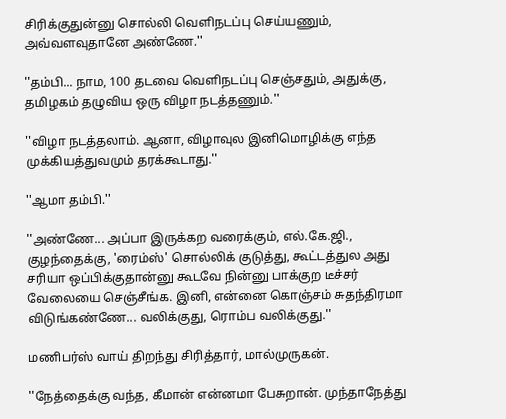சிரிக்குதுன்னு சொல்லி வெளிநடப்பு செய்யணும், அவ்வளவுதானே அண்ணே.''

''தம்பி... நாம, 100 தடவை வெளிநடப்பு செஞ்சதும், அதுக்கு, தமிழகம் தழுவிய ஒரு விழா நடத்தணும்.''

''விழா நடத்தலாம். ஆனா, விழாவுல இனிமொழிக்கு எந்த முக்கியத்துவமும் தரக்கூடாது.''

''ஆமா தம்பி.''

''அண்ணே... அப்பா இருக்கற வரைக்கும், எல்.கே.ஜி., குழந்தைக்கு, 'ரைம்ஸ்' சொல்லிக் குடுத்து, கூட்டத்துல அது சரியா ஒப்பிக்குதான்னு கூடவே நின்னு பாக்குற டீச்சர் வேலையை செஞ்சீங்க. இனி, என்னை கொஞ்சம் சுதந்திரமா விடுங்கண்ணே... வலிக்குது, ரொம்ப வலிக்குது.''

மணிபர்ஸ் வாய் திறந்து சிரித்தார், மால்முருகன்.

''நேத்தைக்கு வந்த, கீமான் என்னமா பேசுறான். முந்தாநேத்து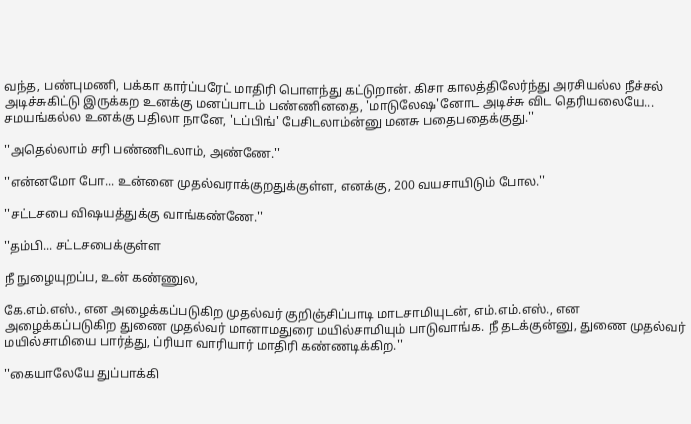வந்த, பண்புமணி, பக்கா கார்ப்பரேட் மாதிரி பொளந்து கட்டுறான். கிசா காலத்திலேர்ந்து அரசியல்ல நீச்சல் அடிச்சுகிட்டு இருக்கற உனக்கு மனப்பாடம் பண்ணினதை, 'மாடுலேஷ'னோட அடிச்சு விட தெரியலையே... சமயங்கல்ல உனக்கு பதிலா நானே, 'டப்பிங்' பேசிடலாம்ன்னு மனசு பதைபதைக்குது.''

''அதெல்லாம் சரி பண்ணிடலாம், அண்ணே.''

''என்னமோ போ... உன்னை முதல்வராக்குறதுக்குள்ள, எனக்கு, 200 வயசாயிடும் போல.''

''சட்டசபை விஷயத்துக்கு வாங்கண்ணே.''

''தம்பி... சட்டசபைக்குள்ள

நீ நுழையுறப்ப, உன் கண்ணுல,

கே.எம்.எஸ்., என அழைக்கப்படுகிற முதல்வர் குறிஞ்சிப்பாடி மாடசாமியுடன், எம்.எம்.எஸ்., என அழைக்கப்படுகிற துணை முதல்வர் மானாமதுரை மயில்சாமியும் பாடுவாங்க. நீ தடக்குன்னு, துணை முதல்வர் மயில்சாமியை பார்த்து, ப்ரியா வாரியார் மாதிரி கண்ணடிக்கிற.''

''கையாலேயே துப்பாக்கி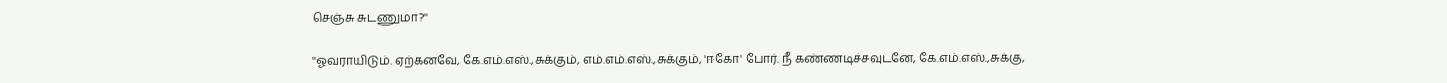செஞ்சு சுடணுமா?''

''ஓவராயிடும். ஏற்கனவே, கே.எம்.எஸ்.,சுக்கும், எம்.எம்.எஸ்.,சுக்கும், 'ஈகோ' போர். நீ கண்ணடிச்சவுடனே, கே.எம்.எஸ்.,சுக்கு,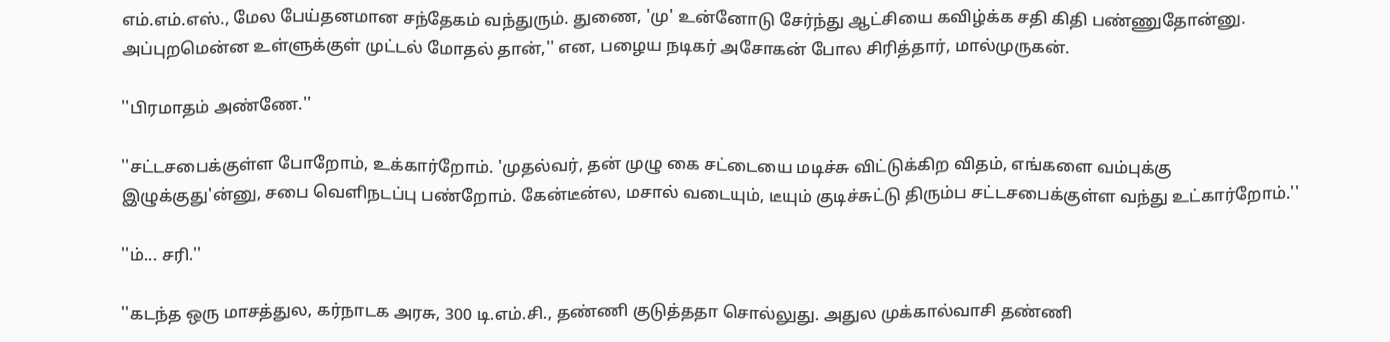எம்.எம்.எஸ்., மேல பேய்தனமான சந்தேகம் வந்துரும். துணை, 'மு' உன்னோடு சேர்ந்து ஆட்சியை கவிழ்க்க சதி கிதி பண்ணுதோன்னு. அப்புறமென்ன உள்ளுக்குள் முட்டல் மோதல் தான்,'' என, பழைய நடிகர் அசோகன் போல சிரித்தார், மால்முருகன்.

''பிரமாதம் அண்ணே.''

''சட்டசபைக்குள்ள போறோம், உக்கார்றோம். 'முதல்வர், தன் முழு கை சட்டையை மடிச்சு விட்டுக்கிற விதம், எங்களை வம்புக்கு இழுக்குது'ன்னு, சபை வெளிநடப்பு பண்றோம். கேன்டீன்ல, மசால் வடையும், டீயும் குடிச்சுட்டு திரும்ப சட்டசபைக்குள்ள வந்து உட்கார்றோம்.''

''ம்... சரி.''

''கடந்த ஒரு மாசத்துல, கர்நாடக அரசு, 300 டி.எம்.சி., தண்ணி குடுத்ததா சொல்லுது. அதுல முக்கால்வாசி தண்ணி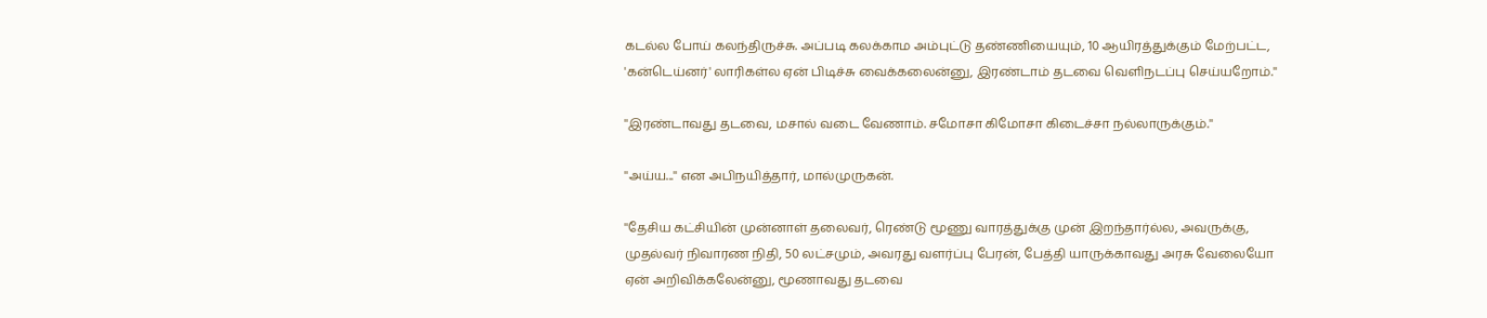கடல்ல போய் கலந்திருச்சு. அப்படி கலக்காம அம்புட்டு தண்ணியையும், 10 ஆயிரத்துக்கும் மேற்பட்ட, 'கன்டெய்னர்' லாரிகள்ல ஏன் பிடிச்சு வைக்கலைன்னு, இரண்டாம் தடவை வெளிநடப்பு செய்யறோம்.''

''இரண்டாவது தடவை, மசால் வடை வேணாம். சமோசா கிமோசா கிடைச்சா நல்லாருக்கும்.''

''அய்ய...'' என அபிநயித்தார், மால்முருகன்.

''தேசிய கட்சியின் முன்னாள் தலைவர், ரெண்டு மூணு வாரத்துக்கு முன் இறந்தார்ல்ல, அவருக்கு, முதல்வர் நிவாரண நிதி, 50 லட்சமும், அவரது வளர்ப்பு பேரன், பேத்தி யாருக்காவது அரசு வேலையோ ஏன் அறிவிக்கலேன்னு, மூணாவது தடவை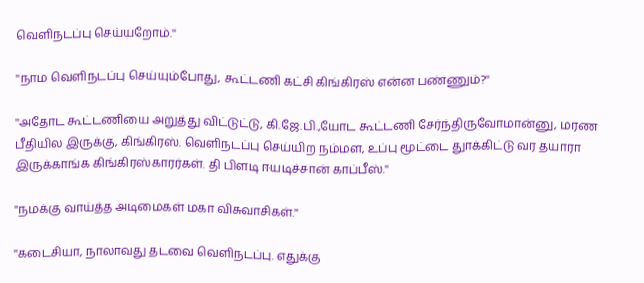வெளிநடப்பு செய்யறோம்.''

''நாம வெளிநடப்பு செய்யும்போது, கூட்டணி கட்சி கிங்கிரஸ் என்ன பண்ணும்?''

''அதோட கூட்டணியை அறுத்து விட்டுட்டு, கி.ஜே.பி.,யோட கூட்டணி சேர்ந்திருவோமான்னு, மரண பீதியில இருக்கு, கிங்கிரஸ். வெளிநடப்பு செய்யிற நம்மள, உப்பு மூட்டை துாக்கிட்டு வர தயாரா இருக்காங்க கிங்கிரஸ்காரர்கள். தி பிளடி ஈயடிச்சான் காப்பீஸ்.''

''நமக்கு வாய்த்த அடிமைகள் மகா விசுவாசிகள்.''

''கடைசியா, நாலாவது தடவை வெளிநடப்பு. எதுக்கு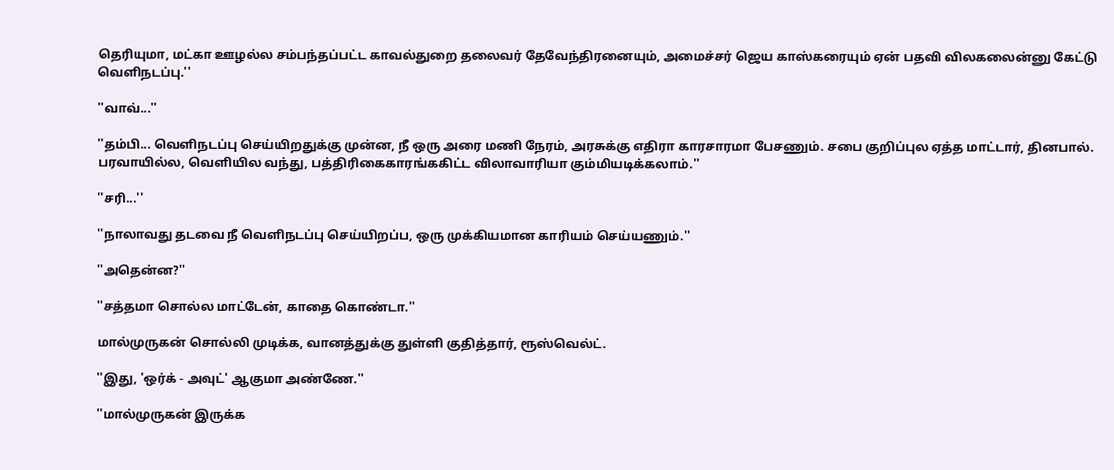தெரியுமா, மட்கா ஊழல்ல சம்பந்தப்பட்ட காவல்துறை தலைவர் தேவேந்திரனையும், அமைச்சர் ஜெய காஸ்கரையும் ஏன் பதவி விலகலைன்னு கேட்டு வெளிநடப்பு.''

''வாவ்...''

''தம்பி... வெளிநடப்பு செய்யிறதுக்கு முன்ன, நீ ஒரு அரை மணி நேரம், அரசுக்கு எதிரா காரசாரமா பேசணும். சபை குறிப்புல ஏத்த மாட்டார், தினபால். பரவாயில்ல, வெளியில வந்து, பத்திரிகைகாரங்ககிட்ட விலாவாரியா கும்மியடிக்கலாம்.''

''சரி...''

''நாலாவது தடவை நீ வெளிநடப்பு செய்யிறப்ப, ஒரு முக்கியமான காரியம் செய்யணும்.''

''அதென்ன?''

''சத்தமா சொல்ல மாட்டேன், காதை கொண்டா.''

மால்முருகன் சொல்லி முடிக்க, வானத்துக்கு துள்ளி குதித்தார், ரூஸ்வெல்ட்.

''இது, 'ஒர்க் - அவுட்' ஆகுமா அண்ணே.''

''மால்முருகன் இருக்க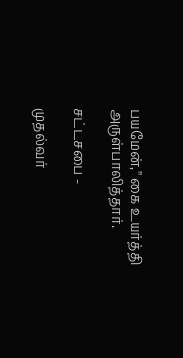பயமேன்,'' கை உயர்த்தி அருள்பாலித்தார்.

சட்டசபை -

முதல்வர்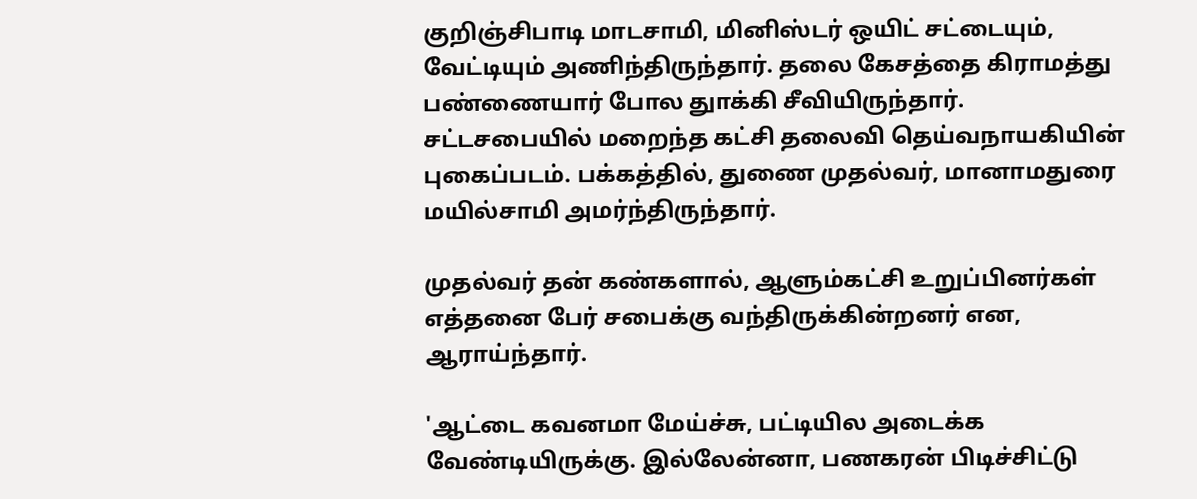குறிஞ்சிபாடி மாடசாமி, மினிஸ்டர் ஒயிட் சட்டையும், வேட்டியும் அணிந்திருந்தார். தலை கேசத்தை கிராமத்து பண்ணையார் போல துாக்கி சீவியிருந்தார். சட்டசபையில் மறைந்த கட்சி தலைவி தெய்வநாயகியின் புகைப்படம். பக்கத்தில், துணை முதல்வர், மானாமதுரை மயில்சாமி அமர்ந்திருந்தார்.

முதல்வர் தன் கண்களால், ஆளும்கட்சி உறுப்பினர்கள் எத்தனை பேர் சபைக்கு வந்திருக்கின்றனர் என, ஆராய்ந்தார்.

'ஆட்டை கவனமா மேய்ச்சு, பட்டியில அடைக்க வேண்டியிருக்கு. இல்லேன்னா, பணகரன் பிடிச்சிட்டு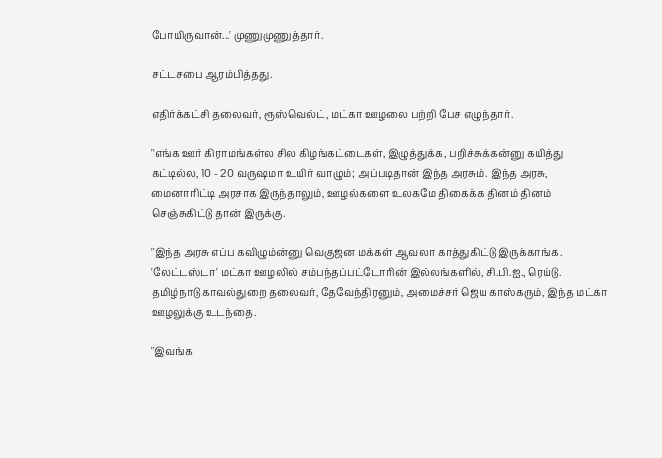போயிருவான்...' முணுமுணுத்தார்.

சட்டசபை ஆரம்பித்தது.

எதிர்க்கட்சி தலைவர், ரூஸ்வெல்ட், மட்கா ஊழலை பற்றி பேச எழுந்தார்.

''எங்க ஊர் கிராமங்கள்ல சில கிழங்கட்டைகள், இழுத்துக்க, பறிச்சுக்கன்னு கயித்து கட்டில்ல, 10 - 20 வருஷமா உயிர் வாழும்; அப்படிதான் இந்த அரசும். இந்த அரசு, மைனாரிட்டி அரசாக இருந்தாலும், ஊழல்களை உலகமே திகைக்க தினம் தினம் செஞ்சுகிட்டு தான் இருக்கு.

''இந்த அரசு எப்ப கவிழும்ன்னு வெகுஜன மக்கள் ஆவலா காத்துகிட்டு இருக்காங்க. 'லேட்டஸ்டா' மட்கா ஊழலில் சம்பந்தப்பட்டோரின் இல்லங்களில், சி.பி.ஐ., ரெய்டு. தமிழ்நாடு காவல்துறை தலைவர், தேவேந்திரனும், அமைச்சர் ஜெய காஸ்கரும், இந்த மட்கா ஊழலுக்கு உடந்தை.

''இவங்க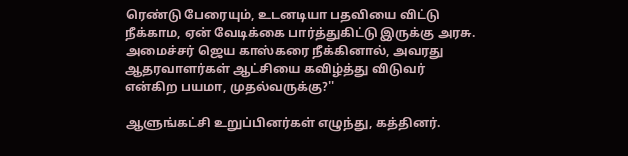ரெண்டு பேரையும், உடனடியா பதவியை விட்டு நீக்காம, ஏன் வேடிக்கை பார்த்துகிட்டு இருக்கு அரசு. அமைச்சர் ஜெய காஸ்கரை நீக்கினால், அவரது ஆதரவாளர்கள் ஆட்சியை கவிழ்த்து விடுவர் என்கிற பயமா, முதல்வருக்கு?''

ஆளுங்கட்சி உறுப்பினர்கள் எழுந்து, கத்தினர்.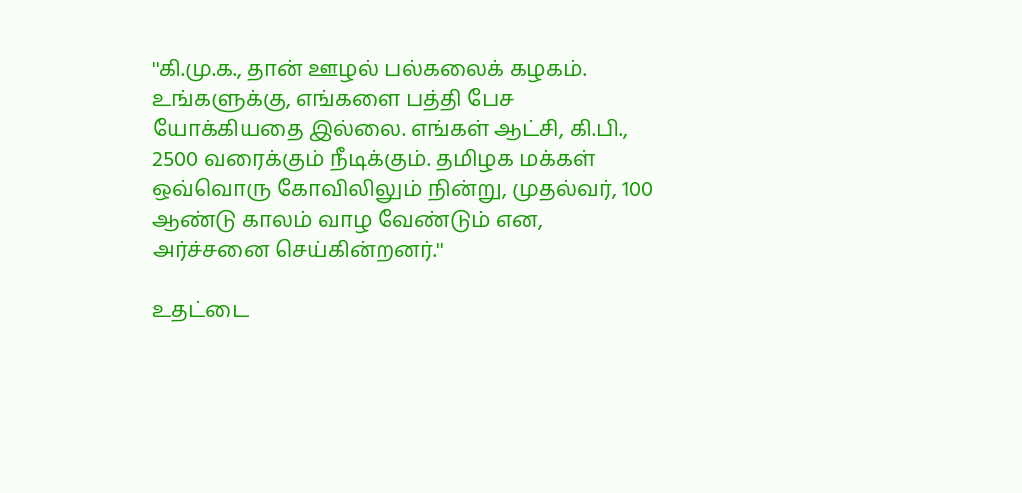''கி.மு.க., தான் ஊழல் பல்கலைக் கழகம். உங்களுக்கு, எங்களை பத்தி பேச யோக்கியதை இல்லை. எங்கள் ஆட்சி, கி.பி., 2500 வரைக்கும் நீடிக்கும். தமிழக மக்கள் ஒவ்வொரு கோவிலிலும் நின்று, முதல்வர், 100 ஆண்டு காலம் வாழ வேண்டும் என, அர்ச்சனை செய்கின்றனர்.''

உதட்டை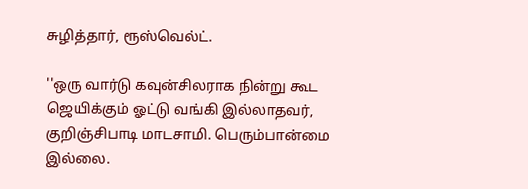சுழித்தார், ரூஸ்வெல்ட்.

''ஒரு வார்டு கவுன்சிலராக நின்று கூட ஜெயிக்கும் ஓட்டு வங்கி இல்லாதவர், குறிஞ்சிபாடி மாடசாமி. பெரும்பான்மை இல்லை.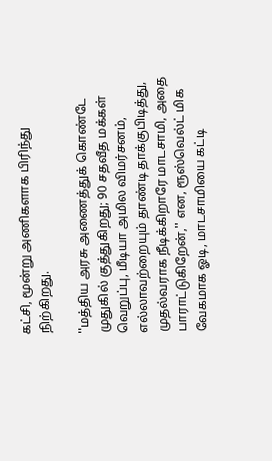கட்சி, மூன்று அணிகளாக பிரிந்து நிற்கிறது.

''மத்திய அரசு அணைத்துக் கொண்டே முதுகில் குத்துகிறது; 90 சதவீத மக்கள் வெறுப்பு, மீடியா அமில விமர்சனம், எல்லாவற்றையும் தாண்டி தாக்குபிடித்து, முதல்வராக நீடிக்கிறாரே மாடசாமி, அதை பாராட்டுகிறேன்,'' என, ரூஸ்வெல்ட் மிக வேகமாக ஓடி, மாடசாமியை கட்டி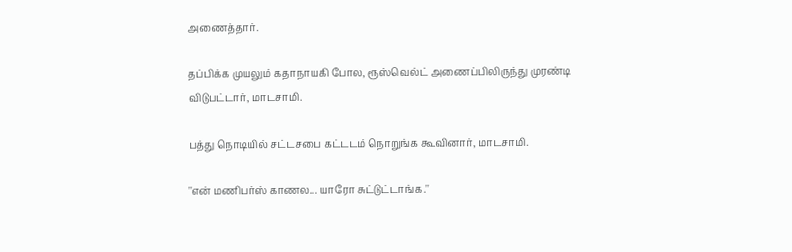அணைத்தார்.

தப்பிக்க முயலும் கதாநாயகி போல, ரூஸ்வெல்ட் அணைப்பிலிருந்து முரண்டி விடுபட்டார், மாடசாமி.

பத்து நொடியில் சட்டசபை கட்டடம் நொறுங்க கூவினார், மாடசாமி.

''என் மணிபர்ஸ் காணல... யாரோ சுட்டுட்டாங்க.''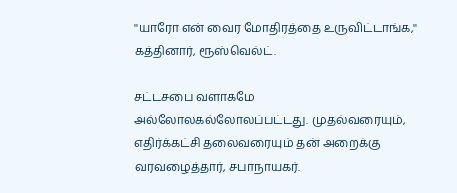''யாரோ என் வைர மோதிரத்தை உருவிட்டாங்க,'' கத்தினார், ரூஸ்வெல்ட்.

சட்டசபை வளாகமே அல்லோலகல்லோலப்பட்டது. முதல்வரையும், எதிர்க்கட்சி தலைவரையும் தன் அறைக்கு வரவழைத்தார், சபாநாயகர்.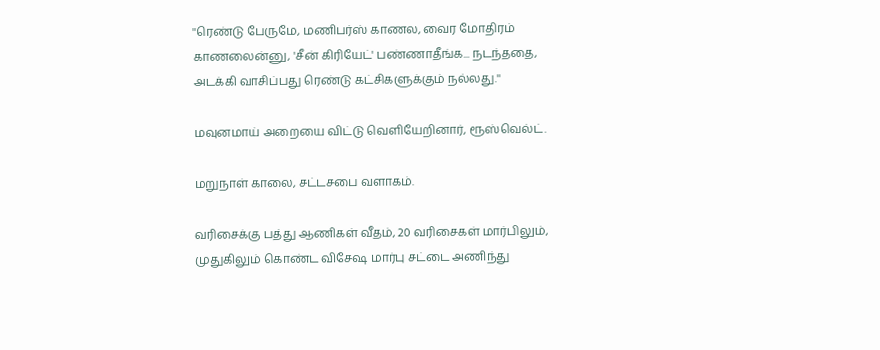''ரெண்டு பேருமே, மணிபர்ஸ் காணல, வைர மோதிரம் காணலைன்னு, 'சீன் கிரியேட்' பண்ணாதீங்க... நடந்ததை, அடக்கி வாசிப்பது ரெண்டு கட்சிகளுக்கும் நல்லது.''

மவுனமாய் அறையை விட்டு வெளியேறினார், ரூஸ்வெல்ட்.

மறுநாள் காலை, சட்டசபை வளாகம்.

வரிசைக்கு பத்து ஆணிகள் வீதம், 20 வரிசைகள் மார்பிலும், முதுகிலும் கொண்ட விசேஷ மார்பு சட்டை அணிந்து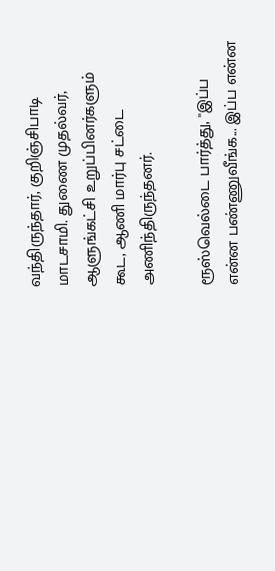வந்திருந்தார், குறிஞ்சிபாடி மாடசாமி. துணை முதல்வர், ஆளுங்கட்சி உறுப்பினர்களும் கூட, ஆணி மார்பு சட்டை அணிந்திருந்தனர்.

ரூஸ்வெல்டை பார்த்து, ''இப்ப என்ன பண்ணுவீங்க... இப்ப என்ன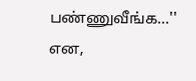பண்ணுவீங்க...'' என,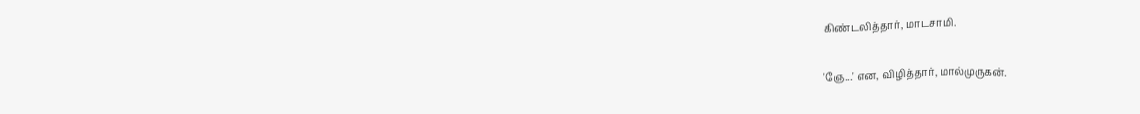கிண்டலித்தார், மாடசாமி.

'ஞே...' என, விழித்தார், மால்முருகன்.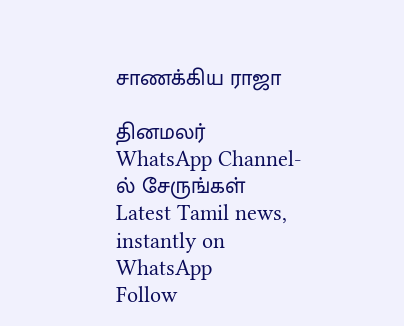சாணக்கிய ராஜா

தினமலர் WhatsApp Channel-ல் சேருங்கள்
Latest Tamil news, instantly on WhatsApp
Follow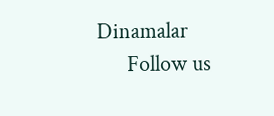Dinamalar
      Follow us